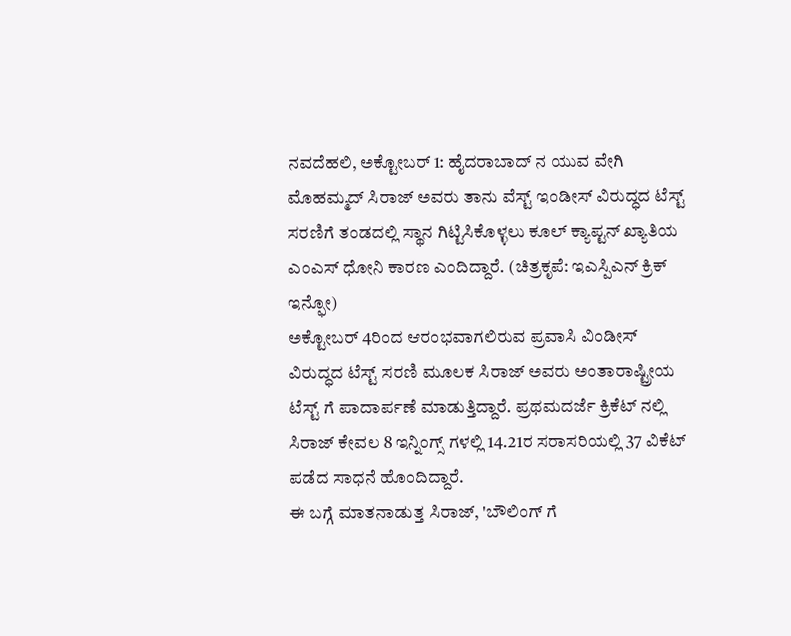ನವದೆಹಲಿ, ಅಕ್ಟೋಬರ್ 1: ಹೈದರಾಬಾದ್ ನ ಯುವ ವೇಗಿ ಮೊಹಮ್ಮದ್ ಸಿರಾಜ್ ಅವರು ತಾನು ವೆಸ್ಟ್ ಇಂಡೀಸ್ ವಿರುದ್ಧದ ಟೆಸ್ಟ್ ಸರಣಿಗೆ ತಂಡದಲ್ಲಿ ಸ್ಥಾನ ಗಿಟ್ಟಿಸಿಕೊಳ್ಳಲು ಕೂಲ್ ಕ್ಯಾಪ್ಟನ್ ಖ್ಯಾತಿಯ ಎಂಎಸ್ ಧೋನಿ ಕಾರಣ ಎಂದಿದ್ದಾರೆ. (ಚಿತ್ರಕೃಪೆ: ಇಎಸ್ಪಿಎನ್ ಕ್ರಿಕ್ ಇನ್ಫೋ)
ಅಕ್ಟೋಬರ್ 4ರಿಂದ ಆರಂಭವಾಗಲಿರುವ ಪ್ರವಾಸಿ ವಿಂಡೀಸ್ ವಿರುದ್ಧದ ಟೆಸ್ಟ್ ಸರಣಿ ಮೂಲಕ ಸಿರಾಜ್ ಅವರು ಅಂತಾರಾಷ್ಟ್ರೀಯ ಟೆಸ್ಟ್ ಗೆ ಪಾದಾರ್ಪಣೆ ಮಾಡುತ್ತಿದ್ದಾರೆ. ಪ್ರಥಮದರ್ಜೆ ಕ್ರಿಕೆಟ್ ನಲ್ಲಿ ಸಿರಾಜ್ ಕೇವಲ 8 ಇನ್ನಿಂಗ್ಸ್ ಗಳಲ್ಲಿ 14.21ರ ಸರಾಸರಿಯಲ್ಲಿ 37 ವಿಕೆಟ್ ಪಡೆದ ಸಾಧನೆ ಹೊಂದಿದ್ದಾರೆ.
ಈ ಬಗ್ಗೆ ಮಾತನಾಡುತ್ತ ಸಿರಾಜ್, 'ಬೌಲಿಂಗ್ ಗೆ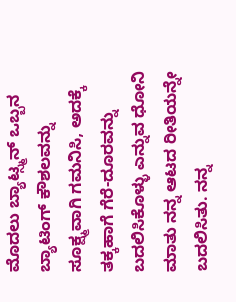ಮೊದಲು ಬ್ಯಾಟ್ಸ್ಮನ್ ಒಬ್ಬನ ಬ್ಯಾಟಿಂಗ್ ಕೌಶಲವನ್ನು ಸೂಕ್ಷ್ಮವಾಗಿ ಗಮನಿಸಿ, ಅದಕ್ಕೆ ತಕ್ಕಹಾಗೆ ಗೆರೆ-ದೂರವನ್ನು ಬದಲಿಸಿಕೊಳ್ಳು ಎನ್ನುವ ಧೋನಿ ಮಾತು ನನ್ನ ಆಟದ ರೀತಿಯನ್ನೇ ಬದಲಿಸಿತು. ನನ್ನ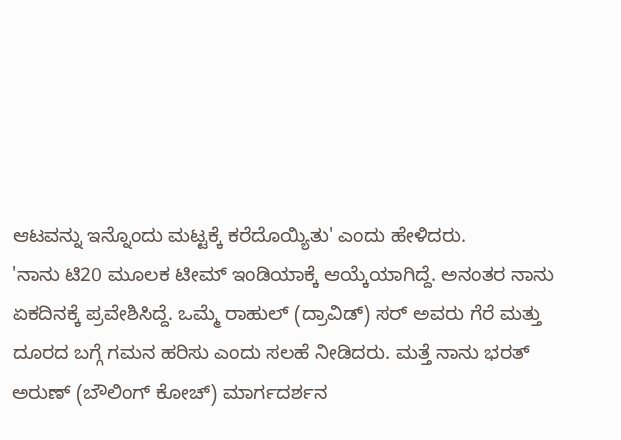ಆಟವನ್ನು ಇನ್ನೊಂದು ಮಟ್ಟಕ್ಕೆ ಕರೆದೊಯ್ಯಿತು' ಎಂದು ಹೇಳಿದರು.
'ನಾನು ಟಿ20 ಮೂಲಕ ಟೀಮ್ ಇಂಡಿಯಾಕ್ಕೆ ಆಯ್ಕೆಯಾಗಿದ್ದೆ. ಅನಂತರ ನಾನು ಏಕದಿನಕ್ಕೆ ಪ್ರವೇಶಿಸಿದ್ದೆ. ಒಮ್ಮೆ ರಾಹುಲ್ (ದ್ರಾವಿಡ್) ಸರ್ ಅವರು ಗೆರೆ ಮತ್ತು ದೂರದ ಬಗ್ಗೆ ಗಮನ ಹರಿಸು ಎಂದು ಸಲಹೆ ನೀಡಿದರು. ಮತ್ತೆ ನಾನು ಭರತ್ ಅರುಣ್ (ಬೌಲಿಂಗ್ ಕೋಚ್) ಮಾರ್ಗದರ್ಶನ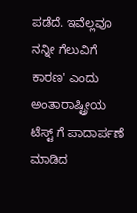ಪಡೆದೆ. ಇವೆಲ್ಲವೂ ನನ್ನೀ ಗೆಲುವಿಗೆ ಕಾರಣ' ಎಂದು ಅಂತಾರಾಷ್ಟ್ರೀಯ ಟೆಸ್ಟ್ ಗೆ ಪಾದಾರ್ಪಣೆ ಮಾಡಿದ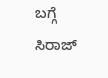ಬಗ್ಗೆ ಸಿರಾಜ್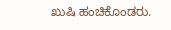ಖುಷಿ ಹಂಚಿಕೊಂಡರು.